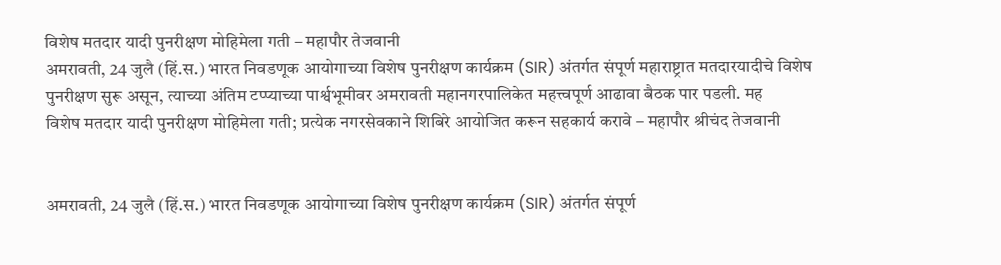विशेष मतदार यादी पुनरीक्षण मोहिमेला गती – महापौर तेजवानी
अमरावती, 24 जुलै (हिं.स.) भारत निवडणूक आयोगाच्या विशेष पुनरीक्षण कार्यक्रम (SIR) अंतर्गत संपूर्ण महाराष्ट्रात मतदारयादीचे विशेष पुनरीक्षण सुरू असून, त्याच्या अंतिम टप्प्याच्या पार्श्वभूमीवर अमरावती महानगरपालिकेत महत्त्वपूर्ण आढावा बैठक पार पडली. मह
विशेष मतदार यादी पुनरीक्षण मोहिमेला गती; प्रत्येक नगरसेवकाने शिबिरे आयोजित करून सहकार्य करावे – महापौर श्रीचंद तेजवानी


अमरावती, 24 जुलै (हिं.स.) भारत निवडणूक आयोगाच्या विशेष पुनरीक्षण कार्यक्रम (SIR) अंतर्गत संपूर्ण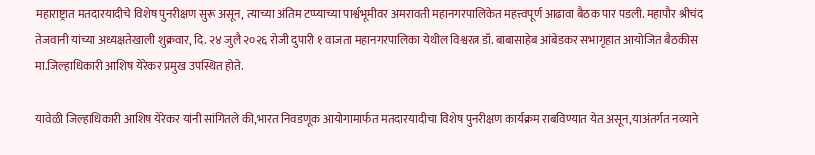महाराष्ट्रात मतदारयादीचे विशेष पुनरीक्षण सुरू असून, त्याच्या अंतिम टप्प्याच्या पार्श्वभूमीवर अमरावती महानगरपालिकेत महत्त्वपूर्ण आढावा बैठक पार पडली. महापौर श्रीचंद तेजवानी यांच्या अध्यक्षतेखाली शुक्रवार, दि. २४ जुलै २०२६ रोजी दुपारी १ वाजता महानगरपालिका येथील विश्वरत्न डॉ. बाबासाहेब आंबेडकर सभागृहात आयोजित बैठकीस मा.जिल्हाधिकारी आशिष येरेकर प्रमुख उपस्थित होते.

यावेळी जिल्हाधिकारी आशिष येरेकर यांनी सांगितले की,भारत निवडणूक आयोगामार्फत मतदारयादीचा विशेष पुनरीक्षण कार्यक्रम राबविण्यात येत असून,याअंतर्गत नव्याने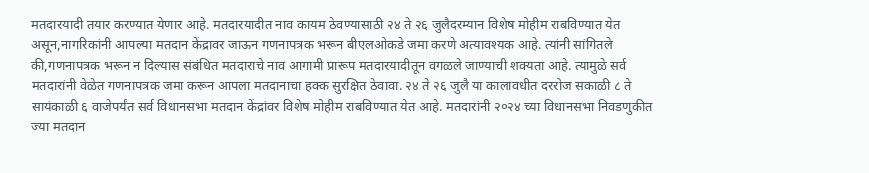मतदारयादी तयार करण्यात येणार आहे. मतदारयादीत नाव कायम ठेवण्यासाठी २४ ते २६ जुलैदरम्यान विशेष मोहीम राबविण्यात येत असून,नागरिकांनी आपल्या मतदान केंद्रावर जाऊन गणनापत्रक भरून बीएलओकडे जमा करणे अत्यावश्यक आहे. त्यांनी सांगितले की,गणनापत्रक भरून न दिल्यास संबंधित मतदाराचे नाव आगामी प्रारूप मतदारयादीतून वगळले जाण्याची शक्यता आहे. त्यामुळे सर्व मतदारांनी वेळेत गणनापत्रक जमा करून आपला मतदानाचा हक्क सुरक्षित ठेवावा. २४ ते २६ जुलै या कालावधीत दररोज सकाळी ८ ते सायंकाळी ६ वाजेपर्यंत सर्व विधानसभा मतदान केंद्रांवर विशेष मोहीम राबविण्यात येत आहे. मतदारांनी २०२४ च्या विधानसभा निवडणुकीत ज्या मतदान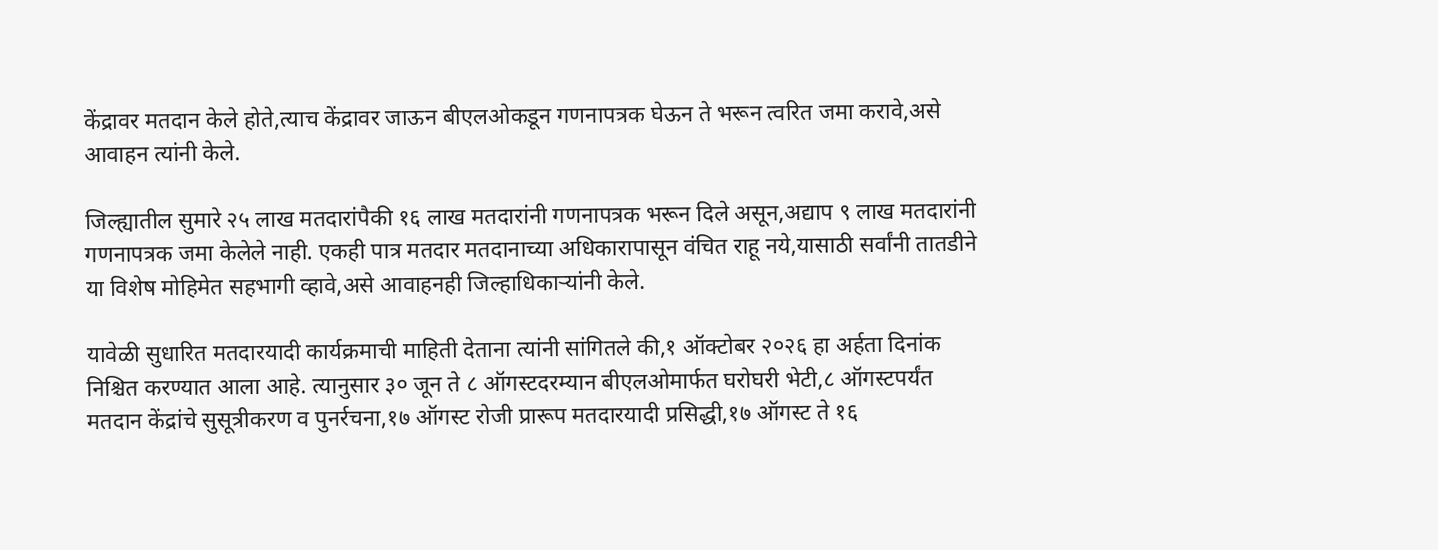केंद्रावर मतदान केले होते,त्याच केंद्रावर जाऊन बीएलओकडून गणनापत्रक घेऊन ते भरून त्वरित जमा करावे,असे आवाहन त्यांनी केले.

जिल्ह्यातील सुमारे २५ लाख मतदारांपैकी १६ लाख मतदारांनी गणनापत्रक भरून दिले असून,अद्याप ९ लाख मतदारांनी गणनापत्रक जमा केलेले नाही. एकही पात्र मतदार मतदानाच्या अधिकारापासून वंचित राहू नये,यासाठी सर्वांनी तातडीने या विशेष मोहिमेत सहभागी व्हावे,असे आवाहनही जिल्हाधिकाऱ्यांनी केले.

यावेळी सुधारित मतदारयादी कार्यक्रमाची माहिती देताना त्यांनी सांगितले की,१ ऑक्टोबर २०२६ हा अर्हता दिनांक निश्चित करण्यात आला आहे. त्यानुसार ३० जून ते ८ ऑगस्टदरम्यान बीएलओमार्फत घरोघरी भेटी,८ ऑगस्टपर्यंत मतदान केंद्रांचे सुसूत्रीकरण व पुनर्रचना,१७ ऑगस्ट रोजी प्रारूप मतदारयादी प्रसिद्धी,१७ ऑगस्ट ते १६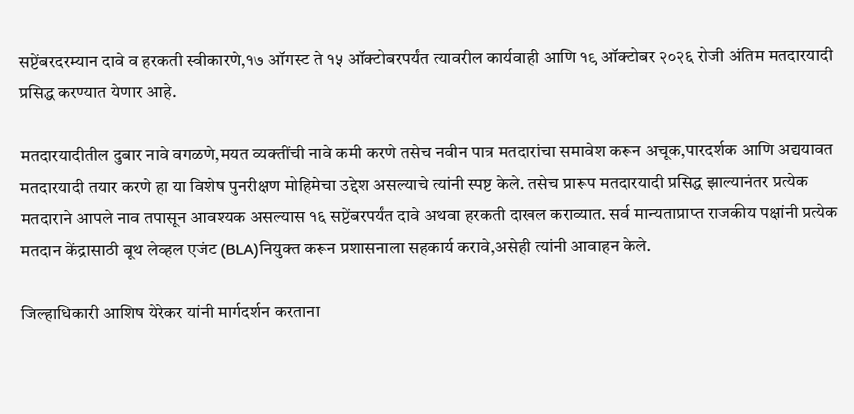सप्टेंबरदरम्यान दावे व हरकती स्वीकारणे,१७ ऑगस्ट ते १५ ऑक्टोबरपर्यंत त्यावरील कार्यवाही आणि १९ ऑक्टोबर २०२६ रोजी अंतिम मतदारयादी प्रसिद्ध करण्यात येणार आहे.

मतदारयादीतील दुबार नावे वगळणे,मयत व्यक्तींची नावे कमी करणे तसेच नवीन पात्र मतदारांचा समावेश करून अचूक,पारदर्शक आणि अद्ययावत मतदारयादी तयार करणे हा या विशेष पुनरीक्षण मोहिमेचा उद्देश असल्याचे त्यांनी स्पष्ट केले. तसेच प्रारूप मतदारयादी प्रसिद्ध झाल्यानंतर प्रत्येक मतदाराने आपले नाव तपासून आवश्यक असल्यास १६ सप्टेंबरपर्यंत दावे अथवा हरकती दाखल कराव्यात. सर्व मान्यताप्राप्त राजकीय पक्षांनी प्रत्येक मतदान केंद्रासाठी बूथ लेव्हल एजंट (BLA)नियुक्त करून प्रशासनाला सहकार्य करावे,असेही त्यांनी आवाहन केले.

जिल्हाधिकारी आशिष येरेकर यांनी मार्गदर्शन करताना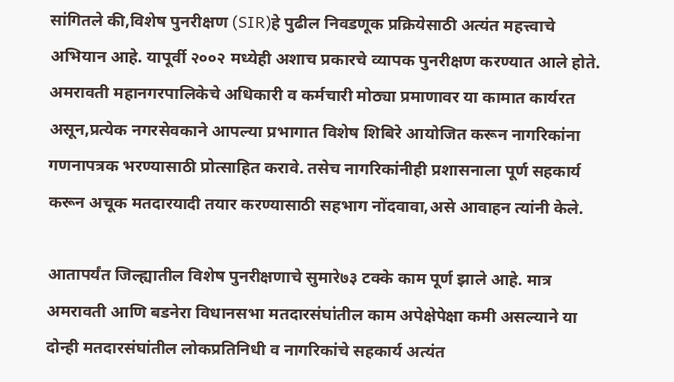सांगितले की,विशेष पुनरीक्षण (SIR)हे पुढील निवडणूक प्रक्रियेसाठी अत्यंत महत्त्वाचे अभियान आहे. यापूर्वी २००२ मध्येही अशाच प्रकारचे व्यापक पुनरीक्षण करण्यात आले होते. अमरावती महानगरपालिकेचे अधिकारी व कर्मचारी मोठ्या प्रमाणावर या कामात कार्यरत असून,प्रत्येक नगरसेवकाने आपल्या प्रभागात विशेष शिबिरे आयोजित करून नागरिकांना गणनापत्रक भरण्यासाठी प्रोत्साहित करावे. तसेच नागरिकांनीही प्रशासनाला पूर्ण सहकार्य करून अचूक मतदारयादी तयार करण्यासाठी सहभाग नोंदवावा,असे आवाहन त्यांनी केले.

आतापर्यंत जिल्ह्यातील विशेष पुनरीक्षणाचे सुमारे७३ टक्के काम पूर्ण झाले आहे. मात्र अमरावती आणि बडनेरा विधानसभा मतदारसंघांतील काम अपेक्षेपेक्षा कमी असल्याने या दोन्ही मतदारसंघांतील लोकप्रतिनिधी व नागरिकांचे सहकार्य अत्यंत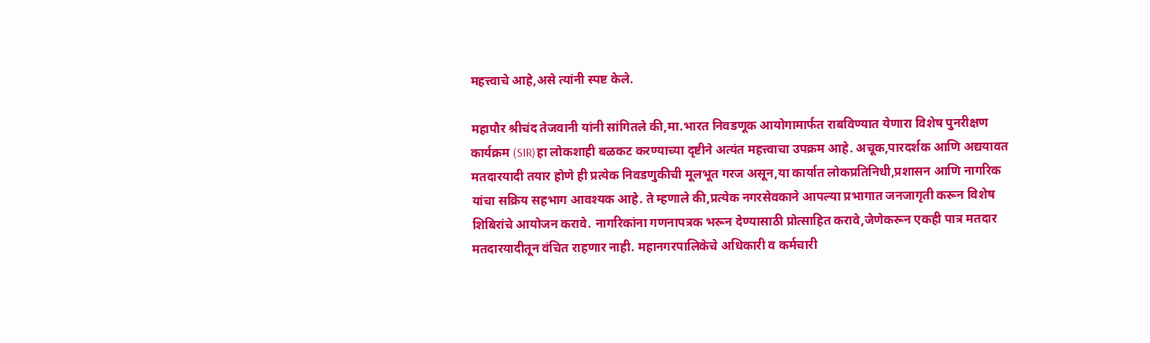महत्त्वाचे आहे,असे त्यांनी स्पष्ट केले.

महापौर श्रीचंद तेजवानी यांनी सांगितले की,मा.भारत निवडणूक आयोगामार्फत राबविण्यात येणारा विशेष पुनरीक्षण कार्यक्रम (SIR)हा लोकशाही बळकट करण्याच्या दृष्टीने अत्यंत महत्त्वाचा उपक्रम आहे. अचूक,पारदर्शक आणि अद्ययावत मतदारयादी तयार होणे ही प्रत्येक निवडणुकीची मूलभूत गरज असून,या कार्यात लोकप्रतिनिधी,प्रशासन आणि नागरिक यांचा सक्रिय सहभाग आवश्यक आहे. ते म्हणाले की,प्रत्येक नगरसेवकाने आपल्या प्रभागात जनजागृती करून विशेष शिबिरांचे आयोजन करावे. नागरिकांना गणनापत्रक भरून देण्यासाठी प्रोत्साहित करावे,जेणेकरून एकही पात्र मतदार मतदारयादीतून वंचित राहणार नाही. महानगरपालिकेचे अधिकारी व कर्मचारी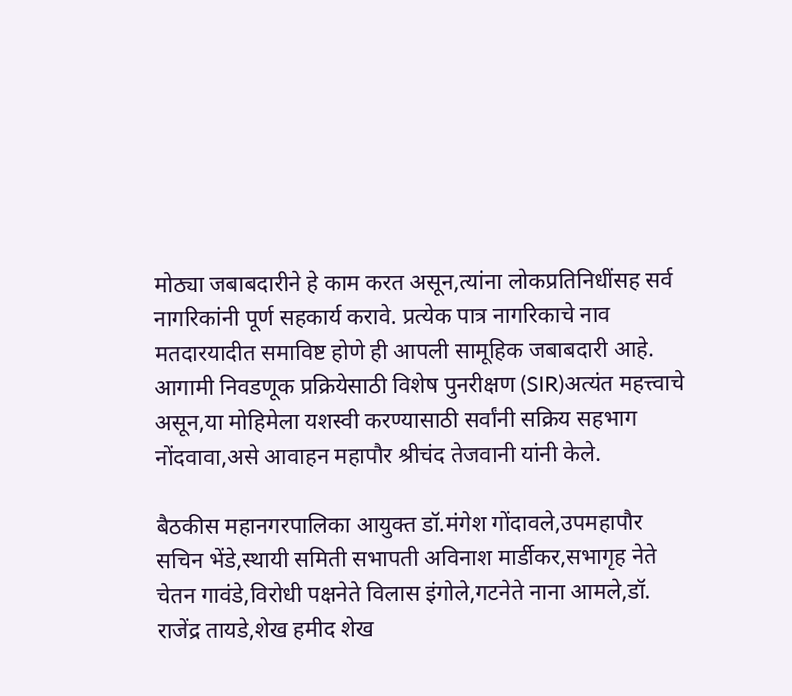मोठ्या जबाबदारीने हे काम करत असून,त्यांना लोकप्रतिनिधींसह सर्व नागरिकांनी पूर्ण सहकार्य करावे. प्रत्येक पात्र नागरिकाचे नाव मतदारयादीत समाविष्ट होणे ही आपली सामूहिक जबाबदारी आहे. आगामी निवडणूक प्रक्रियेसाठी विशेष पुनरीक्षण (SIR)अत्यंत महत्त्वाचे असून,या मोहिमेला यशस्वी करण्यासाठी सर्वांनी सक्रिय सहभाग नोंदवावा,असे आवाहन महापौर श्रीचंद तेजवानी यांनी केले.

बैठकीस महानगरपालिका आयुक्त डॉ.मंगेश गोंदावले,उपमहापौर सचिन भेंडे,स्थायी समिती सभापती अविनाश मार्डीकर,सभागृह नेते चेतन गावंडे,विरोधी पक्षनेते विलास इंगोले,गटनेते नाना आमले,डॉ. राजेंद्र तायडे,शेख हमीद शेख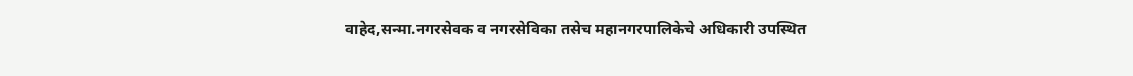वाहेद,सन्मा.नगरसेवक व नगरसेविका तसेच महानगरपालिकेचे अधिकारी उपस्थित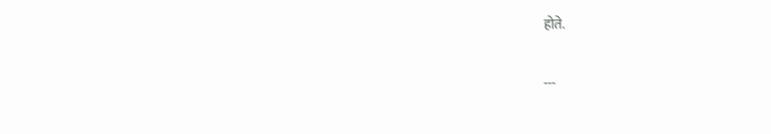होते.

---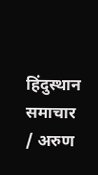हिंदुस्थान समाचार / अरुण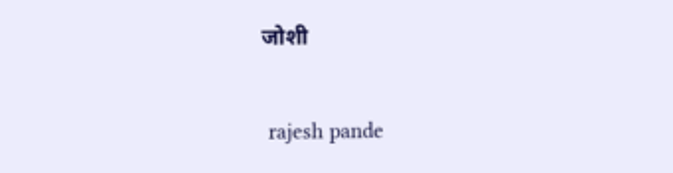जोशी


 rajesh pande